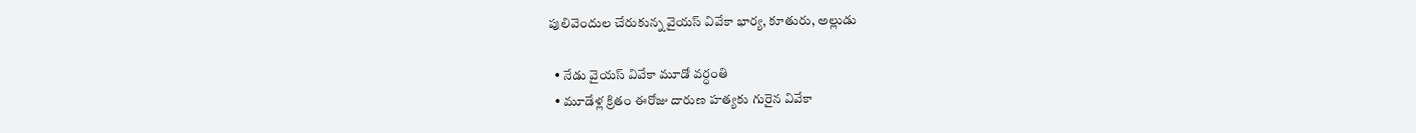పులివెందుల చేరుకున్న వైయస్ వివేకా భార్య, కూతురు, అల్లుడు

  • నేడు వైయస్ వివేకా మూడో వర్ధంతి
  • మూడేళ్ల క్రితం ఈరోజు దారుణ హత్యకు గురైన వివేకా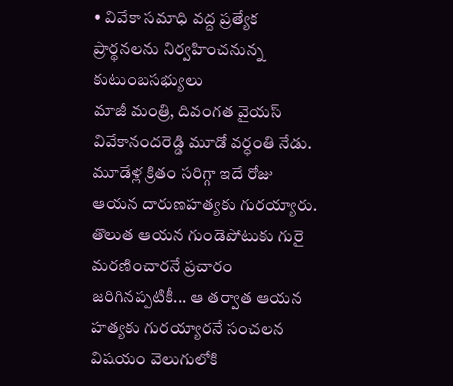• వివేకా సమాధి వద్ద ప్రత్యేక ప్రార్థనలను నిర్వహించనున్న కుటుంబసభ్యులు
మాజీ మంత్రి, దివంగత వైయస్ వివేకానందరెడ్డి మూడో వర్ధంతి నేడు. మూడేళ్ల క్రితం సరిగ్గా ఇదే రోజు ఆయన దారుణహత్యకు గురయ్యారు. తొలుత ఆయన గుండెపోటుకు గురై మరణించారనే ప్రచారం జరిగినప్పటికీ... ఆ తర్వాత ఆయన హత్యకు గురయ్యారనే సంచలన విషయం వెలుగులోకి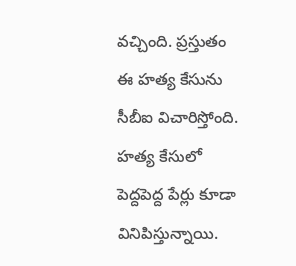వచ్చింది. ప్రస్తుతం ఈ హత్య కేసును సీబీఐ విచారిస్తోంది. హత్య కేసులో పెద్దపెద్ద పేర్లు కూడా వినిపిస్తున్నాయి.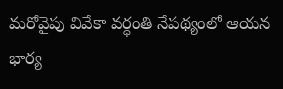మరోవైపు వివేకా వర్ధంతి నేపథ్యంలో ఆయన భార్య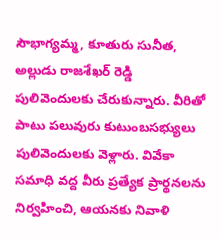సౌభాగ్యమ్మ, కూతురు సునీత, అల్లుడు రాజశేఖర్ రెడ్డి పులివెందులకు చేరుకున్నారు. వీరితో పాటు పలువురు కుటుంబసభ్యులు పులివెందులకు వెళ్లారు. వివేకా సమాధి వద్ద వీరు ప్రత్యేక ప్రార్థనలను నిర్వహించి, ఆయనకు నివాళి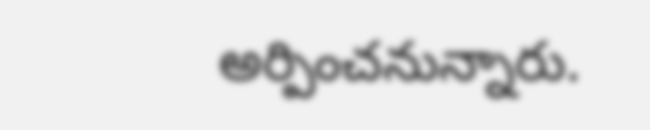అర్పించనున్నారు.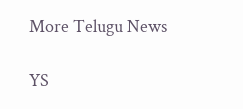More Telugu News

YS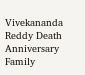Vivekananda Reddy Death Anniversary Family